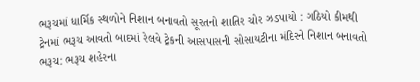ભરૂચમાં ધાર્મિક સ્થળોને નિશાન બનાવતો સૂરતનો શાતિર ચોર ઝડપાયો : ગઠિયો કીમથી ટ્રેનમાં ભરૂચ આવતો બાદમાં રેલવે ટ્ર઼ેકની આસપાસની સોસાયટીના મંદિરને નિશાન બનાવતો
ભરૂચ: ભરૂચ શહેરના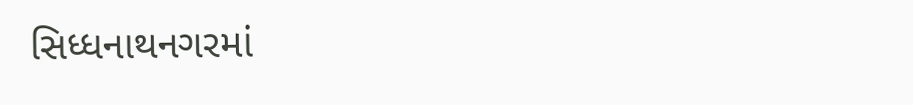સિધ્ધનાથનગરમાં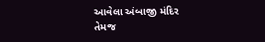આવેલા અંબાજી મંદિર તેમજ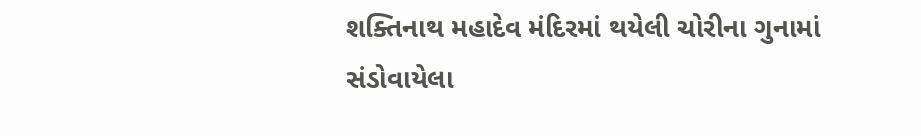શક્તિનાથ મહાદેવ મંદિરમાં થયેલી ચોરીના ગુનામાં સંડોવાયેલા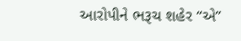આરોપીને ભરૂચ શહેર “એ”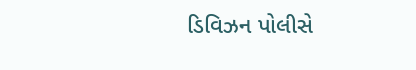ડિવિઝન પોલીસે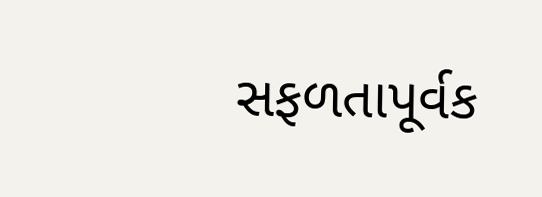સફળતાપૂર્વક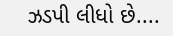ઝડપી લીધો છે....